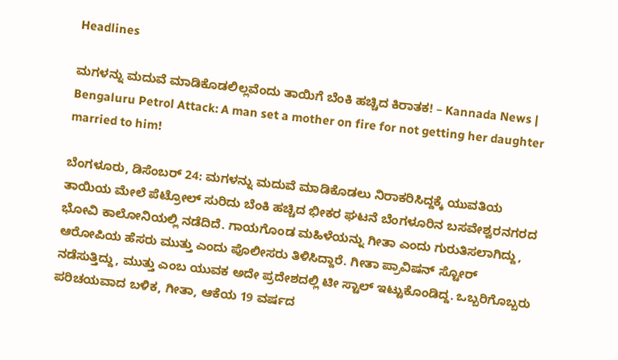Headlines

ಮಗಳನ್ನು ಮದುವೆ ಮಾಡಿಕೊಡಲಿಲ್ಲವೆಂದು ತಾಯಿಗೆ ಬೆಂಕಿ ಹಚ್ಚಿದ ಕಿರಾತಕ! – Kannada News | Bengaluru Petrol Attack: A man set a mother on fire for not getting her daughter married to him!

ಬೆಂಗಳೂರು, ಡಿಸೆಂಬರ್ 24: ಮಗಳನ್ನು ಮದುವೆ ಮಾಡಿಕೊಡಲು ನಿರಾಕರಿಸಿದ್ದಕ್ಕೆ ಯುವತಿಯ ತಾಯಿಯ ಮೇಲೆ ಪೆಟ್ರೋಲ್ ಸುರಿದು ಬೆಂಕಿ ಹಚ್ಚಿದ ಭೀಕರ ಘಟನೆ ಬೆಂಗಳೂರಿನ ಬಸವೇಶ್ವರನಗರದ ಭೋವಿ ಕಾಲೋನಿಯಲ್ಲಿ ನಡೆದಿದೆ. ಗಾಯಗೊಂಡ ಮಹಿಳೆಯನ್ನು ಗೀತಾ ಎಂದು ಗುರುತಿಸಲಾಗಿದ್ದು, ಆರೋಪಿಯ ಹೆಸರು ಮುತ್ತು ಎಂದು ಪೊಲೀಸರು ತಿಳಿಸಿದ್ದಾರೆ. ಗೀತಾ ಪ್ರಾವಿಷನ್ ಸ್ಟೋರ್ ನಡೆಸುತ್ತಿದ್ದು, ಮುತ್ತು ಎಂಬ ಯುವಕ ಅದೇ ಪ್ರದೇಶದಲ್ಲಿ ಟೀ ಸ್ಟಾಲ್ ಇಟ್ಟುಕೊಂಡಿದ್ದ. ಒಬ್ಬರಿಗೊಬ್ಬರು ಪರಿಚಯವಾದ ಬಳಿಕ, ಗೀತಾ, ಆಕೆಯ 19 ವರ್ಷದ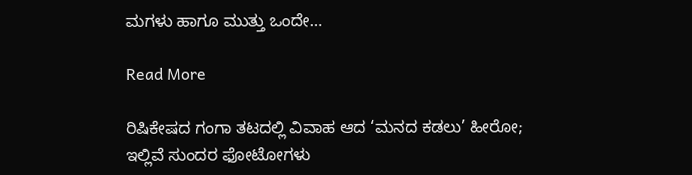ಮಗಳು ಹಾಗೂ ಮುತ್ತು ಒಂದೇ…

Read More

ರಿಷಿಕೇಷದ ಗಂಗಾ ತಟದಲ್ಲಿ ವಿವಾಹ ಆದ ‘ಮನದ ಕಡಲು’ ಹೀರೋ; ಇಲ್ಲಿವೆ ಸುಂದರ ಫೋಟೋಗಳು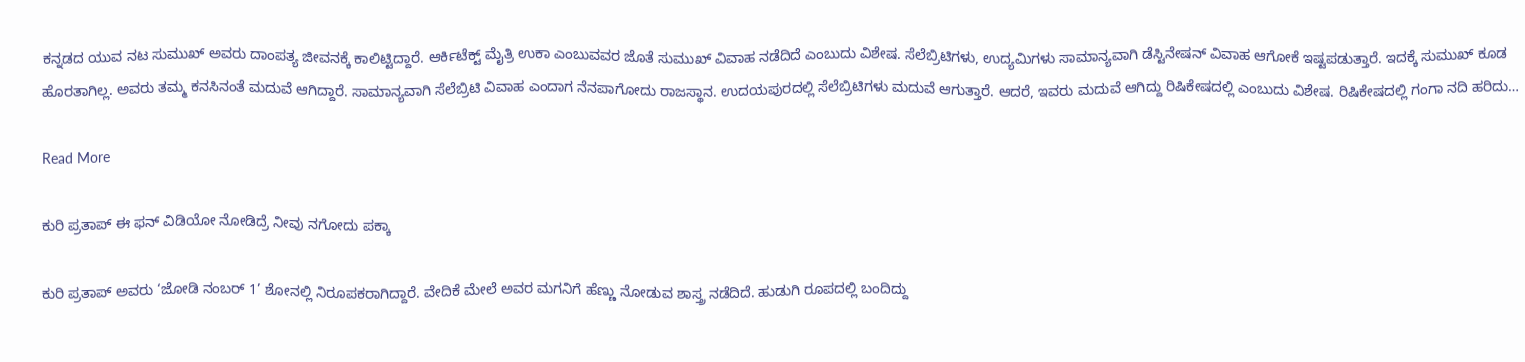ಕನ್ನಡದ ಯುವ ನಟ ಸುಮುಖ್ ಅವರು ದಾಂಪತ್ಯ ಜೀವನಕ್ಕೆ ಕಾಲಿಟ್ಟಿದ್ದಾರೆ. ಆರ್ಕಿಟೆಕ್ಟ್ ಮೈತ್ರಿ ಉಕಾ ಎಂಬುವವರ ಜೊತೆ ಸುಮುಖ್ ವಿವಾಹ ನಡೆದಿದೆ ಎಂಬುದು ವಿಶೇಷ. ಸೆಲೆಬ್ರಿಟಿಗಳು, ಉದ್ಯಮಿಗಳು ಸಾಮಾನ್ಯವಾಗಿ ಡೆಸ್ಟಿನೇಷನ್ ವಿವಾಹ ಆಗೋಕೆ ಇಷ್ಟಪಡುತ್ತಾರೆ. ಇದಕ್ಕೆ ಸುಮುಖ್ ಕೂಡ ಹೊರತಾಗಿಲ್ಲ. ಅವರು ತಮ್ಮ ಕನಸಿನಂತೆ ಮದುವೆ ಆಗಿದ್ದಾರೆ. ಸಾಮಾನ್ಯವಾಗಿ ಸೆಲೆಬ್ರಿಟಿ ವಿವಾಹ ಎಂದಾಗ ನೆನಪಾಗೋದು ರಾಜಸ್ಥಾನ. ಉದಯಪುರದಲ್ಲಿ ಸೆಲೆಬ್ರಿಟಿಗಳು ಮದುವೆ ಆಗುತ್ತಾರೆ. ಆದರೆ, ಇವರು ಮದುವೆ ಆಗಿದ್ದು ರಿಷಿಕೇಷದಲ್ಲಿ ಎಂಬುದು ವಿಶೇಷ. ರಿಷಿಕೇಷದಲ್ಲಿ ಗಂಗಾ ನದಿ ಹರಿದು…

Read More

ಕುರಿ ಪ್ರತಾಪ್ ಈ ಫನ್ ವಿಡಿಯೋ ನೋಡಿದ್ರೆ ನೀವು ನಗೋದು ಪಕ್ಕಾ

ಕುರಿ ಪ್ರತಾಪ್ ಅವರು ‘ಜೋಡಿ ನಂಬರ್ 1’ ಶೋನಲ್ಲಿ ನಿರೂಪಕರಾಗಿದ್ದಾರೆ. ವೇದಿಕೆ ಮೇಲೆ ಅವರ ಮಗನಿಗೆ ಹೆಣ್ಣು ನೋಡುವ ಶಾಸ್ತ್ರ ನಡೆದಿದೆ. ಹುಡುಗಿ ರೂಪದಲ್ಲಿ ಬಂದಿದ್ದು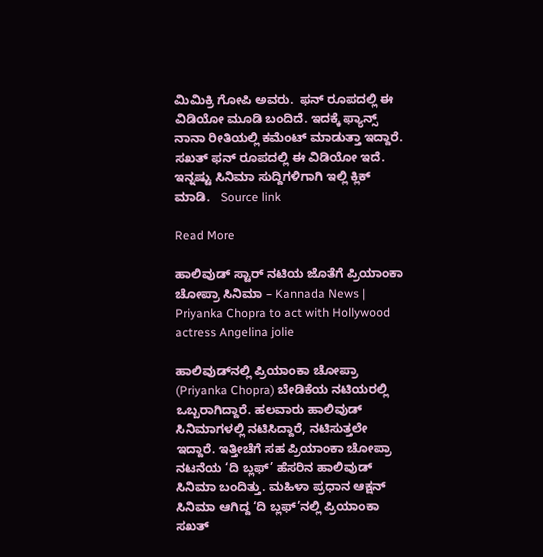ಮಿಮಿಕ್ರಿ ಗೋಪಿ ಅವರು.  ಫನ್ ರೂಪದಲ್ಲಿ ಈ ವಿಡಿಯೋ ಮೂಡಿ ಬಂದಿದೆ. ಇದಕ್ಕೆ ಫ್ಯಾನ್ಸ್ ನಾನಾ ರೀತಿಯಲ್ಲಿ ಕಮೆಂಟ್ ಮಾಡುತ್ತಾ ಇದ್ದಾರೆ. ಸಖತ್ ಫನ್ ರೂಪದಲ್ಲಿ ಈ ವಿಡಿಯೋ ಇದೆ. ಇನ್ನಷ್ಟು ಸಿನಿಮಾ ಸುದ್ದಿಗಳಿಗಾಗಿ ಇಲ್ಲಿ ಕ್ಲಿಕ್ ಮಾಡಿ.   Source link

Read More

ಹಾಲಿವುಡ್ ಸ್ಟಾರ್ ನಟಿಯ ಜೊತೆಗೆ ಪ್ರಿಯಾಂಕಾ ಚೋಪ್ರಾ ಸಿನಿಮಾ – Kannada News | Priyanka Chopra to act with Hollywood actress Angelina jolie

ಹಾಲಿವುಡ್‌ನಲ್ಲಿ ಪ್ರಿಯಾಂಕಾ ಚೋಪ್ರಾ (Priyanka Chopra) ಬೇಡಿಕೆಯ ನಟಿಯರಲ್ಲಿ ಒಬ್ಬರಾಗಿದ್ದಾರೆ. ಹಲವಾರು ಹಾಲಿವುಡ್ ಸಿನಿಮಾಗಳಲ್ಲಿ ನಟಿಸಿದ್ದಾರೆ, ನಟಿಸುತ್ತಲೇ ಇದ್ದಾರೆ. ಇತ್ತೀಚೆಗೆ ಸಹ ಪ್ರಿಯಾಂಕಾ ಚೋಪ್ರಾ ನಟನೆಯ ‘ದಿ ಬ್ಲಫ್’ ಹೆಸರಿನ ಹಾಲಿವುಡ್ ಸಿನಿಮಾ ಬಂದಿತ್ತು. ಮಹಿಳಾ ಪ್ರಧಾನ ಆಕ್ಷನ್ ಸಿನಿಮಾ ಆಗಿದ್ದ ‘ದಿ ಬ್ಲಫ್’ನಲ್ಲಿ ಪ್ರಿಯಾಂಕಾ ಸಖತ್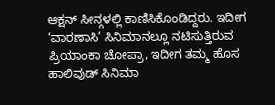ಆಕ್ಷನ್ ಸೀನ್ಗಳಲ್ಲಿ ಕಾಣಿಸಿಕೊಂಡಿದ್ದರು. ಇದೀಗ ‘ವಾರಣಾಸಿ’ ಸಿನಿಮಾನಲ್ಲೂ ನಟಿಸುತ್ತಿರುವ ಪ್ರಿಯಾಂಕಾ ಚೋಪ್ರಾ, ಇದೀಗ ತಮ್ಮ ಹೊಸ ಹಾಲಿವುಡ್ ಸಿನಿಮಾ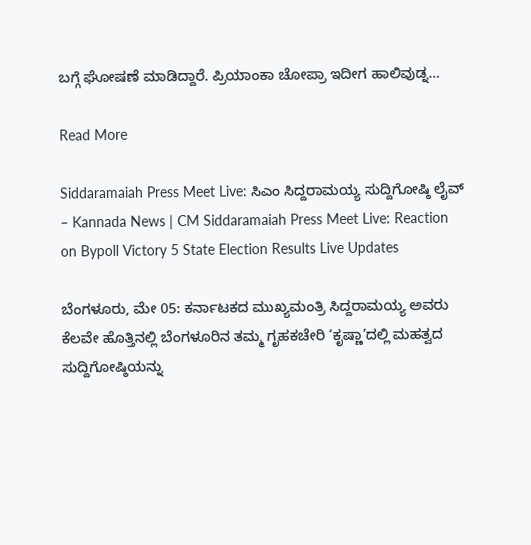ಬಗ್ಗೆ ಘೋಷಣೆ ಮಾಡಿದ್ದಾರೆ. ಪ್ರಿಯಾಂಕಾ ಚೋಪ್ರಾ ಇದೀಗ ಹಾಲಿವುಡ್ನ…

Read More

Siddaramaiah Press Meet Live: ಸಿಎಂ ಸಿದ್ದರಾಮಯ್ಯ ಸುದ್ದಿಗೋಷ್ಠಿ ಲೈವ್ – Kannada News | CM Siddaramaiah Press Meet Live: Reaction on Bypoll Victory 5 State Election Results Live Updates

ಬೆಂಗಳೂರು, ಮೇ 05: ಕರ್ನಾಟಕದ ಮುಖ್ಯಮಂತ್ರಿ ಸಿದ್ದರಾಮಯ್ಯ ಅವರು ಕೆಲವೇ ಹೊತ್ತಿನಲ್ಲಿ ಬೆಂಗಳೂರಿನ ತಮ್ಮ ಗೃಹಕಚೇರಿ ‘ಕೃಷ್ಣಾ’ದಲ್ಲಿ ಮಹತ್ವದ ಸುದ್ದಿಗೋಷ್ಠಿಯನ್ನು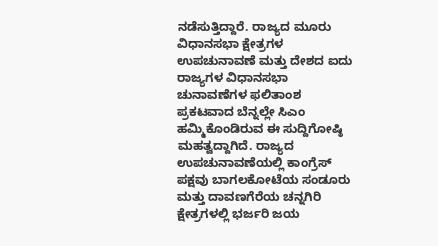ನಡೆಸುತ್ತಿದ್ದಾರೆ. ರಾಜ್ಯದ ಮೂರು ವಿಧಾನಸಭಾ ಕ್ಷೇತ್ರಗಳ ಉಪಚುನಾವಣೆ ಮತ್ತು ದೇಶದ ಐದು ರಾಜ್ಯಗಳ ವಿಧಾನಸಭಾ ಚುನಾವಣೆಗಳ ಫಲಿತಾಂಶ ಪ್ರಕಟವಾದ ಬೆನ್ನಲ್ಲೇ ಸಿಎಂ ಹಮ್ಮಿಕೊಂಡಿರುವ ಈ ಸುದ್ದಿಗೋಷ್ಠಿ ಮಹತ್ವದ್ದಾಗಿದೆ. ರಾಜ್ಯದ ಉಪಚುನಾವಣೆಯಲ್ಲಿ ಕಾಂಗ್ರೆಸ್ ಪಕ್ಷವು ಬಾಗಲಕೋಟೆಯ ಸಂಡೂರು ಮತ್ತು ದಾವಣಗೆರೆಯ ಚನ್ನಗಿರಿ ಕ್ಷೇತ್ರಗಳಲ್ಲಿ ಭರ್ಜರಿ ಜಯ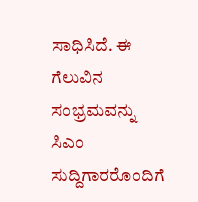ಸಾಧಿಸಿದೆ. ಈ ಗೆಲುವಿನ ಸಂಭ್ರಮವನ್ನು ಸಿಎಂ ಸುದ್ದಿಗಾರರೊಂದಿಗೆ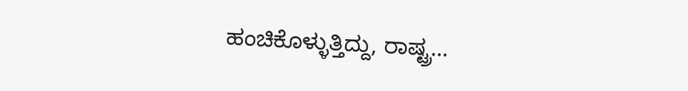ಹಂಚಿಕೊಳ್ಳುತ್ತಿದ್ದು, ರಾಷ್ಟ್ರ…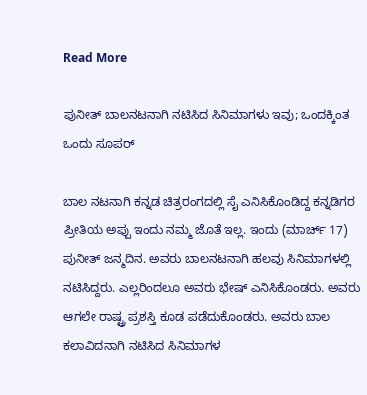Read More

ಪುನೀತ್ ಬಾಲನಟನಾಗಿ ನಟಿಸಿದ ಸಿನಿಮಾಗಳು ಇವು; ಒಂದಕ್ಕಿಂತ ಒಂದು ಸೂಪರ್

ಬಾಲ ನಟನಾಗಿ ಕನ್ನಡ ಚಿತ್ರರಂಗದಲ್ಲಿ ಸೈ ಎನಿಸಿಕೊಂಡಿದ್ದ ಕನ್ನಡಿಗರ ಪ್ರೀತಿಯ ಅಪ್ಪು ಇಂದು ನಮ್ಮ ಜೊತೆ ಇಲ್ಲ. ಇಂದು (ಮಾರ್ಚ್ 17) ಪುನೀತ್ ಜನ್ಮದಿನ. ಅವರು ಬಾಲನಟನಾಗಿ ಹಲವು ಸಿನಿಮಾಗಳಲ್ಲಿ ನಟಿಸಿದ್ದರು. ಎಲ್ಲರಿಂದಲೂ ಅವರು ಭೇಷ್ ಎನಿಸಿಕೊಂಡರು. ಅವರು ಆಗಲೇ ರಾಷ್ಟ್ರ ಪ್ರಶಸ್ತಿ ಕೂಡ ಪಡೆದುಕೊಂಡರು. ಅವರು ಬಾಲ ಕಲಾವಿದನಾಗಿ ನಟಿಸಿದ ಸಿನಿಮಾಗಳ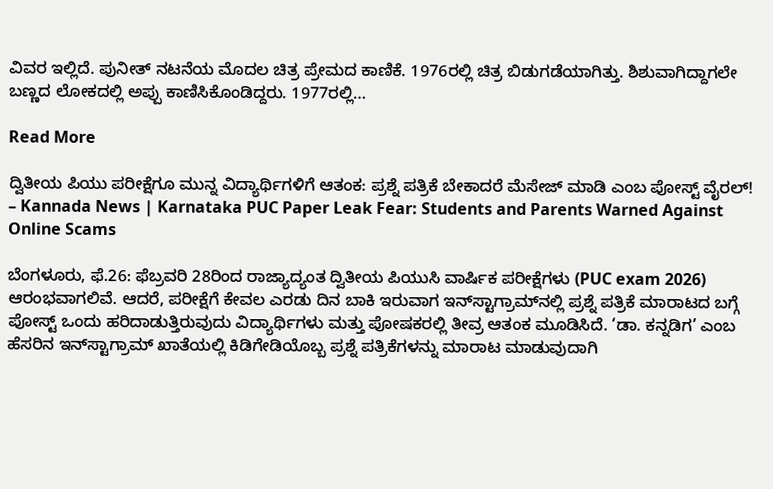ವಿವರ ಇಲ್ಲಿದೆ. ಪುನೀತ್ ನಟನೆಯ ಮೊದಲ ಚಿತ್ರ ಪ್ರೇಮದ ಕಾಣಿಕೆ. 1976ರಲ್ಲಿ ಚಿತ್ರ ಬಿಡುಗಡೆಯಾಗಿತ್ತು. ಶಿಶುವಾಗಿದ್ದಾಗಲೇ ಬಣ್ಣದ ಲೋಕದಲ್ಲಿ ಅಪ್ಪು ಕಾಣಿಸಿಕೊಂಡಿದ್ದರು. 1977ರಲ್ಲಿ…

Read More

ದ್ವಿತೀಯ ಪಿಯು ಪರೀಕ್ಷೆಗೂ ಮುನ್ನ ವಿದ್ಯಾರ್ಥಿಗಳಿಗೆ ಆತಂಕ: ಪ್ರಶ್ನೆ ಪತ್ರಿಕೆ ಬೇಕಾದರೆ ಮೆಸೇಜ್ ಮಾಡಿ ಎಂಬ ಪೋಸ್ಟ್ ವೈರಲ್! – Kannada News | Karnataka PUC Paper Leak Fear: Students and Parents Warned Against Online Scams

ಬೆಂಗಳೂರು, ಫೆ.26: ಫೆಬ್ರವರಿ 28ರಿಂದ ರಾಜ್ಯಾದ್ಯಂತ ದ್ವಿತೀಯ ಪಿಯುಸಿ ವಾರ್ಷಿಕ ಪರೀಕ್ಷೆಗಳು (PUC exam 2026) ಆರಂಭವಾಗಲಿವೆ. ಆದರೆ, ಪರೀಕ್ಷೆಗೆ ಕೇವಲ ಎರಡು ದಿನ ಬಾಕಿ ಇರುವಾಗ ಇನ್‌ಸ್ಟಾಗ್ರಾಮ್‌ನಲ್ಲಿ ಪ್ರಶ್ನೆ ಪತ್ರಿಕೆ ಮಾರಾಟದ ಬಗ್ಗೆ ಪೋಸ್ಟ್ ಒಂದು ಹರಿದಾಡುತ್ತಿರುವುದು ವಿದ್ಯಾರ್ಥಿಗಳು ಮತ್ತು ಪೋಷಕರಲ್ಲಿ ತೀವ್ರ ಆತಂಕ ಮೂಡಿಸಿದೆ. ‘ಡಾ. ಕನ್ನಡಿಗ’ ಎಂಬ ಹೆಸರಿನ ಇನ್‌ಸ್ಟಾಗ್ರಾಮ್ ಖಾತೆಯಲ್ಲಿ ಕಿಡಿಗೇಡಿಯೊಬ್ಬ ಪ್ರಶ್ನೆ ಪತ್ರಿಕೆಗಳನ್ನು ಮಾರಾಟ ಮಾಡುವುದಾಗಿ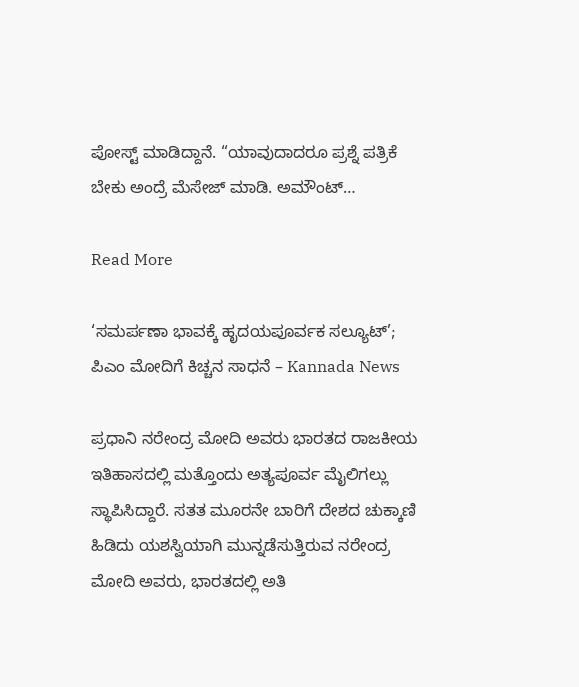ಪೋಸ್ಟ್ ಮಾಡಿದ್ದಾನೆ. “ಯಾವುದಾದರೂ ಪ್ರಶ್ನೆ ಪತ್ರಿಕೆ ಬೇಕು ಅಂದ್ರೆ ಮೆಸೇಜ್ ಮಾಡಿ. ಅಮೌಂಟ್…

Read More

‘ಸಮರ್ಪಣಾ ಭಾವಕ್ಕೆ ಹೃದಯಪೂರ್ವಕ ಸಲ್ಯೂಟ್’; ಪಿಎಂ ಮೋದಿಗೆ ಕಿಚ್ಚನ ಸಾಧನೆ – Kannada News

ಪ್ರಧಾನಿ ನರೇಂದ್ರ ಮೋದಿ ಅವರು ಭಾರತದ ರಾಜಕೀಯ ಇತಿಹಾಸದಲ್ಲಿ ಮತ್ತೊಂದು ಅತ್ಯಪೂರ್ವ ಮೈಲಿಗಲ್ಲು ಸ್ಥಾಪಿಸಿದ್ದಾರೆ. ಸತತ ಮೂರನೇ ಬಾರಿಗೆ ದೇಶದ ಚುಕ್ಕಾಣಿ ಹಿಡಿದು ಯಶಸ್ವಿಯಾಗಿ ಮುನ್ನಡೆಸುತ್ತಿರುವ ನರೇಂದ್ರ ಮೋದಿ ಅವರು, ಭಾರತದಲ್ಲಿ ಅತಿ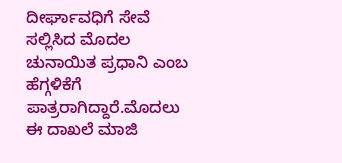ದೀರ್ಘಾವಧಿಗೆ ಸೇವೆ ಸಲ್ಲಿಸಿದ ಮೊದಲ ಚುನಾಯಿತ ಪ್ರಧಾನಿ ಎಂಬ ಹೆಗ್ಗಳಿಕೆಗೆ ಪಾತ್ರರಾಗಿದ್ದಾರೆ.ಮೊದಲು ಈ ದಾಖಲೆ ಮಾಜಿ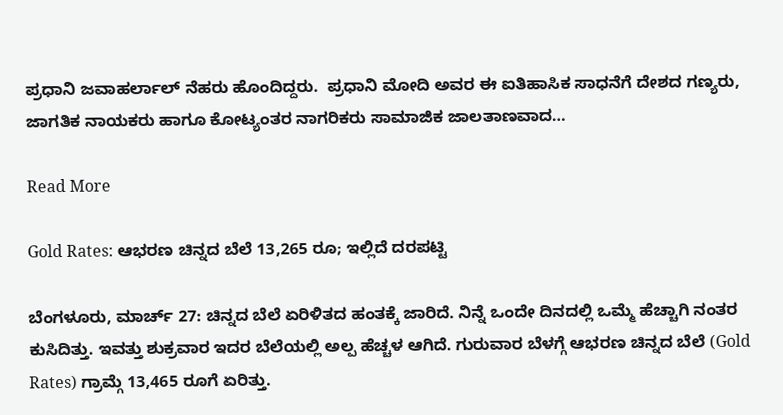ಪ್ರಧಾನಿ ಜವಾಹರ್ಲಾಲ್ ನೆಹರು ಹೊಂದಿದ್ದರು.  ಪ್ರಧಾನಿ ಮೋದಿ ಅವರ ಈ ಐತಿಹಾಸಿಕ ಸಾಧನೆಗೆ ದೇಶದ ಗಣ್ಯರು, ಜಾಗತಿಕ ನಾಯಕರು ಹಾಗೂ ಕೋಟ್ಯಂತರ ನಾಗರಿಕರು ಸಾಮಾಜಿಕ ಜಾಲತಾಣವಾದ…

Read More

Gold Rates: ಆಭರಣ ಚಿನ್ನದ ಬೆಲೆ 13,265 ರೂ; ಇಲ್ಲಿದೆ ದರಪಟ್ಟಿ

ಬೆಂಗಳೂರು, ಮಾರ್ಚ್ 27: ಚಿನ್ನದ ಬೆಲೆ ಏರಿಳಿತದ ಹಂತಕ್ಕೆ ಜಾರಿದೆ. ನಿನ್ನೆ ಒಂದೇ ದಿನದಲ್ಲಿ ಒಮ್ಮೆ ಹೆಚ್ಚಾಗಿ ನಂತರ ಕುಸಿದಿತ್ತು. ಇವತ್ತು ಶುಕ್ರವಾರ ಇದರ ಬೆಲೆಯಲ್ಲಿ ಅಲ್ಪ ಹೆಚ್ಚಳ ಆಗಿದೆ. ಗುರುವಾರ ಬೆಳಗ್ಗೆ ಆಭರಣ ಚಿನ್ನದ ಬೆಲೆ (Gold Rates) ಗ್ರಾಮ್ಗೆ 13,465 ರೂಗೆ ಏರಿತ್ತು.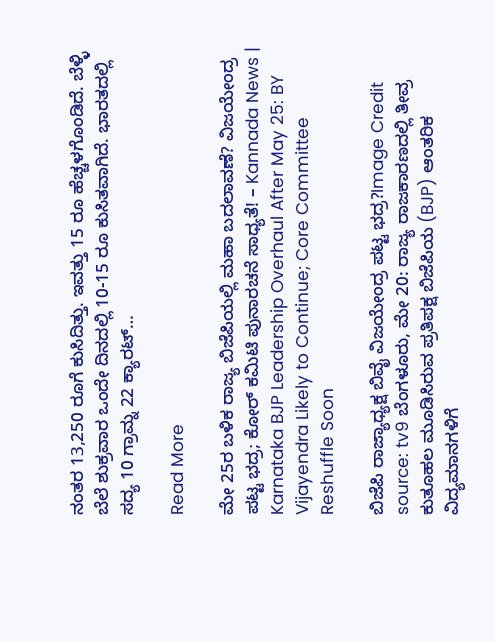ನಂತರ 13,250 ರೂಗೆ ಕುಸಿದಿತ್ತು. ಇವತ್ತು 15 ರೂ ಹೆಚ್ಚಳಗೊಂಡಿದೆ. ಬೆಳ್ಳಿ ಬೆಲೆ ಶುಕ್ರವಾರ ಒಂದೇ ದಿನದಲ್ಲಿ 10-15 ರೂ ಕುಸಿತವಾಗಿದೆ. ಭಾರತದಲ್ಲಿ ಸದ್ಯ 10 ಗ್ರಾಮ್ನ 22 ಕ್ಯಾರಟ್…

Read More

ಮೇ 25ರ ಬಳಿಕ ರಾಜ್ಯ ಬಿಜೆಪಿಯಲ್ಲಿ ಮಹಾ ಬದಲಾವಣೆ? ವಿಜಯೇಂದ್ರ ಪಟ್ಟ ಭದ್ರ; ಕೋರ್ ಕಮಿಟಿ ಪುನಾರಚನೆ ಸಾಧ್ಯತೆ! – Kannada News | Karnataka BJP Leadership Overhaul After May 25: BY Vijayendra Likely to Continue; Core Committee Reshuffle Soon

ಬಿಜೆಪಿ ರಾಜ್ಯಾಧ್ಯಕ್ಷ ಬಿವೈ ವಿಜಯೇಂದ್ರ ಪಟ್ಟ ಭದ್ರ?Image Credit source: tv9 ಬೆಂಗಳೂರು, ಮೇ 20: ರಾಜ್ಯ ರಾಜಕಾರಣದಲ್ಲಿ ತೀವ್ರ ಕುತೂಹಲ ಮೂಡಿಸಿರುವ ಪ್ರತಿಪಕ್ಷ ಬಿಜೆಪಿಯ (BJP) ಆಂತರಿಕ ವಿದ್ಯಮಾನಗಳಿಗೆ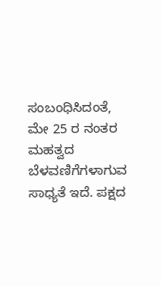ಸಂಬಂಧಿಸಿದಂತೆ, ಮೇ 25 ರ ನಂತರ ಮಹತ್ವದ ಬೆಳವಣಿಗೆಗಳಾಗುವ ಸಾಧ್ಯತೆ ಇದೆ. ಪಕ್ಷದ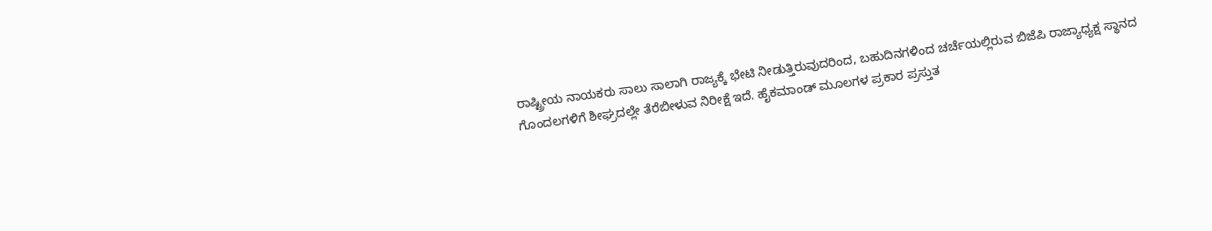ರಾಷ್ಟ್ರೀಯ ನಾಯಕರು ಸಾಲು ಸಾಲಾಗಿ ರಾಜ್ಯಕ್ಕೆ ಭೇಟಿ ನೀಡುತ್ತಿರುವುದರಿಂದ, ಬಹುದಿನಗಳಿಂದ ಚರ್ಚೆಯಲ್ಲಿರುವ ಬಿಜೆಪಿ ರಾಜ್ಯಾಧ್ಯಕ್ಷ ಸ್ಥಾನದ ಗೊಂದಲಗಳಿಗೆ ಶೀಘ್ರದಲ್ಲೇ ತೆರೆಬೀಳುವ ನಿರೀಕ್ಷೆ ಇದೆ. ಹೈಕಮಾಂಡ್ ಮೂಲಗಳ ಪ್ರಕಾರ ಪ್ರಸ್ತುತ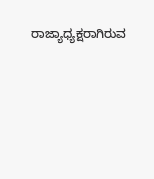ರಾಜ್ಯಾಧ್ಯಕ್ಷರಾಗಿರುವ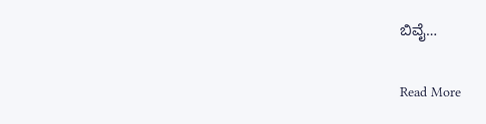ಬಿವೈ…

Read More